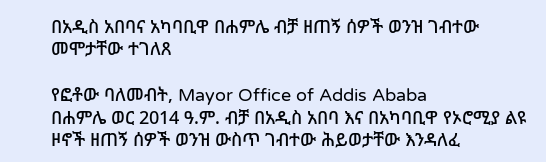በአዲስ አበባና አካባቢዋ በሐምሌ ብቻ ዘጠኝ ሰዎች ወንዝ ገብተው መሞታቸው ተገለጸ

የፎቶው ባለመብት, Mayor Office of Addis Ababa
በሐምሌ ወር 2014 ዓ.ም. ብቻ በአዲስ አበባ እና በአካባቢዋ የኦሮሚያ ልዩ ዞኖች ዘጠኝ ሰዎች ወንዝ ውስጥ ገብተው ሕይወታቸው እንዳለፈ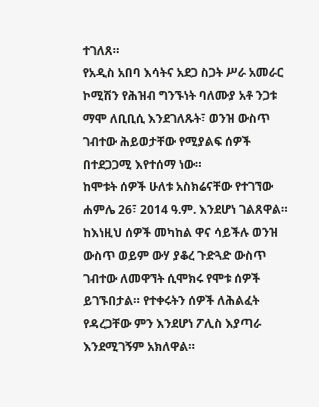ተገለጸ።
የአዲስ አበባ እሳትና አደጋ ስጋት ሥራ አመራር ኮሚሽን የሕዝብ ግንኙነት ባለሙያ አቶ ንጋቱ ማሞ ለቢቢሲ እንደገለጹት፣ ወንዝ ውስጥ ገብተው ሕይወታቸው የሚያልፍ ሰዎች በተደጋጋሚ እየተሰማ ነው።
ከሞቱት ሰዎች ሁለቱ አስክሬናቸው የተገኘው ሐምሌ 26፣ 2014 ዓ.ም. እንደሆነ ገልጸዋል።
ከእነዚህ ሰዎች መካከል ዋና ሳይችሉ ወንዝ ውስጥ ወይም ውሃ ያቆረ ጉድጓድ ውስጥ ገብተው ለመዋኘት ሲሞክሩ የሞቱ ሰዎች ይገኙበታል። የተቀሩትን ሰዎች ለሕልፈት የዳረጋቸው ምን እንደሆነ ፖሊስ እያጣራ እንደሚገኝም አክለዋል።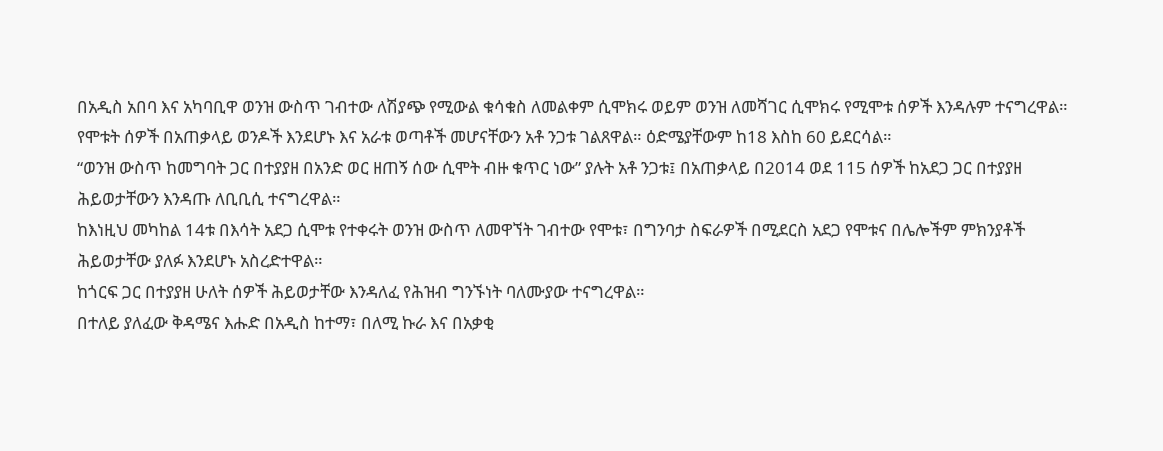በአዲስ አበባ እና አካባቢዋ ወንዝ ውስጥ ገብተው ለሽያጭ የሚውል ቁሳቁስ ለመልቀም ሲሞክሩ ወይም ወንዝ ለመሻገር ሲሞክሩ የሚሞቱ ሰዎች እንዳሉም ተናግረዋል።
የሞቱት ሰዎች በአጠቃላይ ወንዶች እንደሆኑ እና አራቱ ወጣቶች መሆናቸውን አቶ ንጋቱ ገልጸዋል። ዕድሜያቸውም ከ18 እስከ 60 ይደርሳል።
“ወንዝ ውስጥ ከመግባት ጋር በተያያዘ በአንድ ወር ዘጠኝ ሰው ሲሞት ብዙ ቁጥር ነው” ያሉት አቶ ንጋቱ፤ በአጠቃላይ በ2014 ወደ 115 ሰዎች ከአደጋ ጋር በተያያዘ ሕይወታቸውን እንዳጡ ለቢቢሲ ተናግረዋል።
ከእነዚህ መካከል 14ቱ በእሳት አደጋ ሲሞቱ የተቀሩት ወንዝ ውስጥ ለመዋኘት ገብተው የሞቱ፣ በግንባታ ስፍራዎች በሚደርስ አደጋ የሞቱና በሌሎችም ምክንያቶች ሕይወታቸው ያለፉ እንደሆኑ አስረድተዋል።
ከጎርፍ ጋር በተያያዘ ሁለት ሰዎች ሕይወታቸው እንዳለፈ የሕዝብ ግንኙነት ባለሙያው ተናግረዋል።
በተለይ ያለፈው ቅዳሜና እሑድ በአዲስ ከተማ፣ በለሚ ኩራ እና በአቃቂ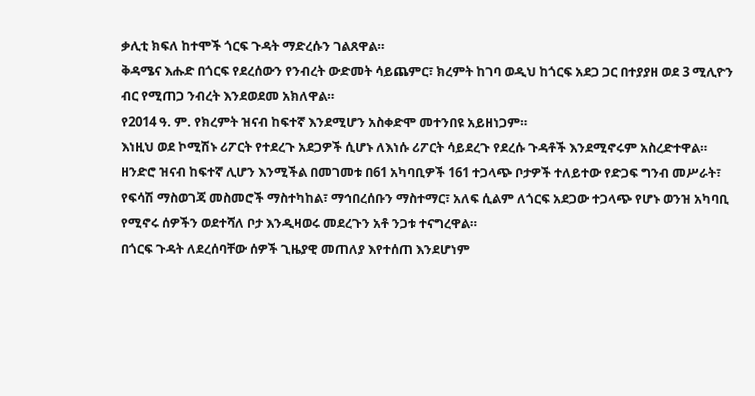ቃሊቲ ክፍለ ከተሞች ጎርፍ ጉዳት ማድረሱን ገልጸዋል።
ቅዳሜና እሑድ በጎርፍ የደረሰውን የንብረት ውድመት ሳይጨምር፣ ክረምት ከገባ ወዲህ ከጎርፍ አደጋ ጋር በተያያዘ ወደ 3 ሚሊዮን ብር የሚጠጋ ንብረት እንደወደመ አክለዋል።
የ2014 ዓ. ም. የክረምት ዝናብ ከፍተኛ እንደሚሆን አስቀድሞ መተንበዩ አይዘነጋም።
እነዚህ ወደ ኮሚሽኑ ሪፖርት የተደረጉ አደጋዎች ሲሆኑ ለእነሱ ሪፖርት ሳይደረጉ የደረሱ ጉዳቶች እንደሚኖሩም አስረድተዋል።
ዘንድሮ ዝናብ ከፍተኛ ሊሆን እንሚችል በመገመቱ በ61 አካባቢዎች 161 ተጋላጭ ቦታዎች ተለይተው የድጋፍ ግንብ መሥራት፣ የፍሳሽ ማስወገጃ መስመሮች ማስተካከል፣ ማኅበረሰቡን ማስተማር፣ አለፍ ሲልም ለጎርፍ አደጋው ተጋላጭ የሆኑ ወንዝ አካባቢ የሚኖሩ ሰዎችን ወደተሻለ ቦታ እንዲዛወሩ መደረጉን አቶ ንጋቱ ተናግረዋል።
በጎርፍ ጉዳት ለደረሰባቸው ሰዎች ጊዜያዊ መጠለያ እየተሰጠ እንደሆነም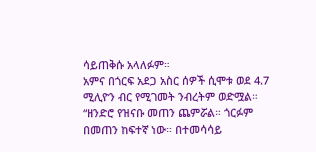ሳይጠቅሱ አላለፉም።
አምና በጎርፍ አደጋ አስር ሰዎች ሲሞቱ ወደ 4.7 ሚሊዮን ብር የሚገመት ንብረትም ወድሟል።
“ዘንድሮ የዝናቡ መጠን ጨምሯል። ጎርፉም በመጠን ከፍተኛ ነው። በተመሳሳይ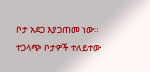ቦታ አደጋ እያጋጠመ ነው። ተጋላጭ ቦታዎች ተለይተው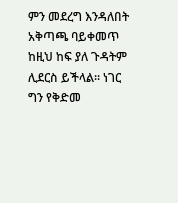ምን መደረግ እንዳለበት አቅጣጫ ባይቀመጥ ከዚህ ከፍ ያለ ጉዳትም ሊደርስ ይችላል። ነገር ግን የቅድመ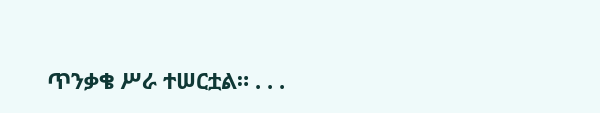ጥንቃቄ ሥራ ተሠርቷል። . . .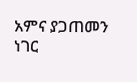አምና ያጋጠመን ነገር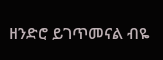ዘንድሮ ይገጥመናል ብዬ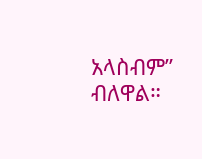አላስብም” ብለዋል።